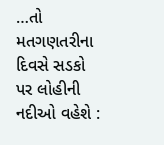…તો મતગણતરીના દિવસે સડકો પર લોહીની નદીઓ વહેશે :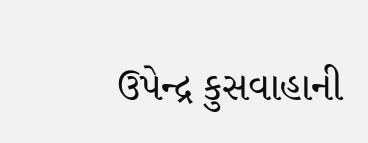ઉપેન્દ્ર કુસવાહાની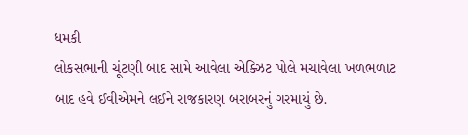ધમકી
લોકસભાની ચૂંટણી બાદ સામે આવેલા એક્ઝિટ પોલે મચાવેલા ખળભળાટ બાદ હવે ઈવીએમને લઈને રાજકારણ બરાબરનું ગરમાયું છે.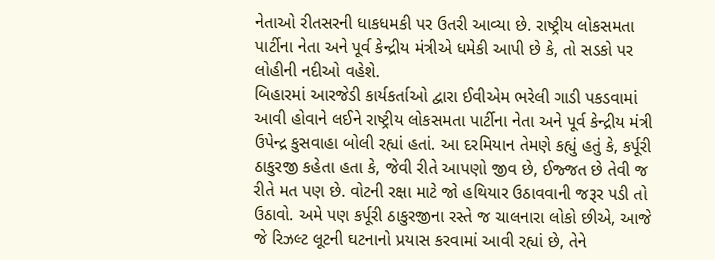નેતાઓ રીતસરની ધાકધમકી પર ઉતરી આવ્યા છે. રાષ્ટ્રીય લોકસમતા પાર્ટીના નેતા અને પૂર્વ કેન્દ્રીય મંત્રીએ ધમેકી આપી છે કે, તો સડકો પર લોહીની નદીઓ વહેશે.
બિહારમાં આરજેડી કાર્યકર્તાઓ દ્વારા ઈવીએમ ભરેલી ગાડી પકડવામાં આવી હોવાને લઈને રાષ્ટ્રીય લોકસમતા પાર્ટીના નેતા અને પૂર્વ કેન્દ્રીય મંત્રી ઉપેન્દ્ર કુસવાહા બોલી રહ્યાં હતાં. આ દરમિયાન તેમણે કહ્યું હતું કે, કર્પૂરી ઠાકુરજી કહેતા હતા કે, જેવી રીતે આપણો જીવ છે, ઈજ્જત છે તેવી જ રીતે મત પણ છે. વોટની રક્ષા માટે જો હથિયાર ઉઠાવવાની જરૂર પડી તો ઉઠાવો. અમે પણ કર્પૂરી ઠાકુરજીના રસ્તે જ ચાલનારા લોકો છીએ, આજે જે રિઝલ્ટ લૂટની ઘટનાનો પ્રયાસ કરવામાં આવી રહ્યાં છે, તેને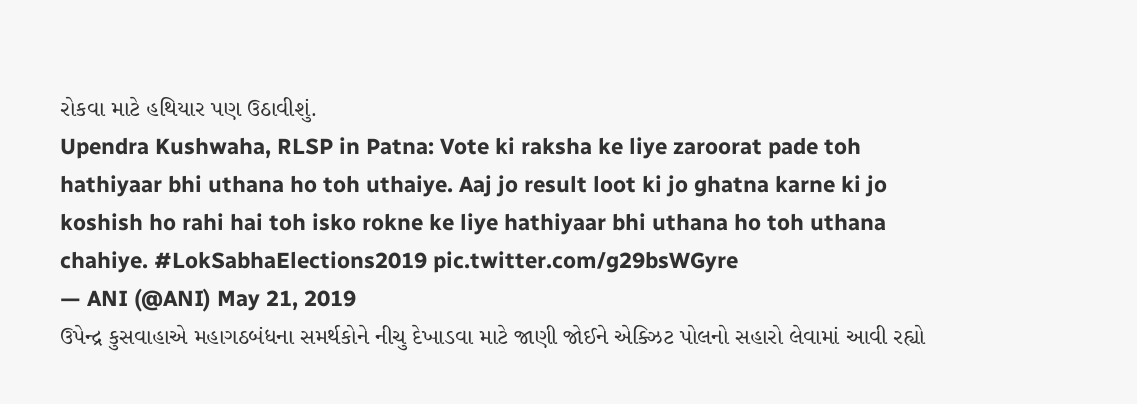રોકવા માટે હથિયાર પણ ઉઠાવીશું.
Upendra Kushwaha, RLSP in Patna: Vote ki raksha ke liye zaroorat pade toh hathiyaar bhi uthana ho toh uthaiye. Aaj jo result loot ki jo ghatna karne ki jo koshish ho rahi hai toh isko rokne ke liye hathiyaar bhi uthana ho toh uthana chahiye. #LokSabhaElections2019 pic.twitter.com/g29bsWGyre
— ANI (@ANI) May 21, 2019
ઉપેન્દ્ર કુસવાહાએ મહાગઠબંધના સમર્થકોને નીચુ દેખાડવા માટે જાણી જોઈને એક્ઝિટ પોલનો સહારો લેવામાં આવી રહ્યો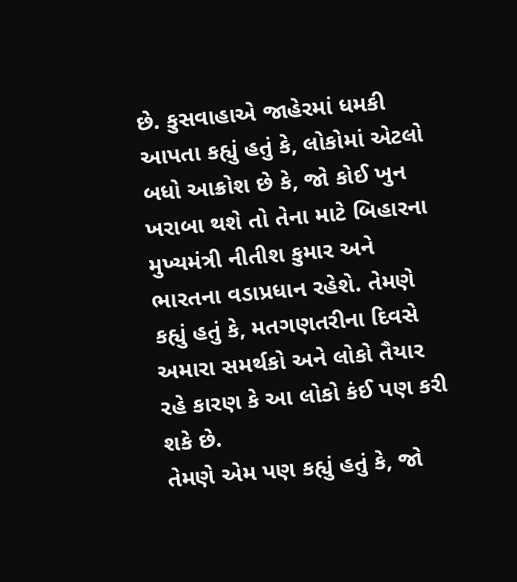છે. કુસવાહાએ જાહેરમાં ધમકી આપતા કહ્યું હતું કે, લોકોમાં એટલો બધો આક્રોશ છે કે, જો કોઈ ખુન ખરાબા થશે તો તેના માટે બિહારના મુખ્યમંત્રી નીતીશ કુમાર અને ભારતના વડાપ્રધાન રહેશે. તેમણે કહ્યું હતું કે, મતગણતરીના દિવસે અમારા સમર્થકો અને લોકો તૈયાર રહે કારણ કે આ લોકો કંઈ પણ કરી શકે છે.
તેમણે એમ પણ કહ્યું હતું કે, જો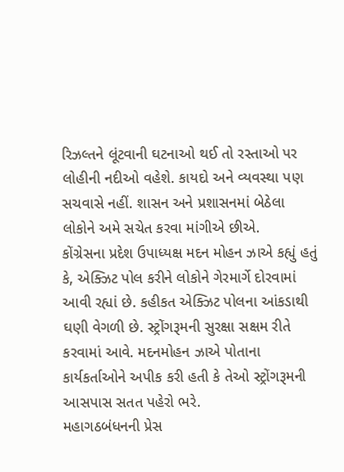રિઝલ્તને લૂંટવાની ઘટનાઓ થઈ તો રસ્તાઓ પર લોહીની નદીઓ વહેશે. કાયદો અને વ્યવસ્થા પણ સચવાસે નહીં. શાસન અને પ્રશાસનમાં બેઠેલા લોકોને અમે સચેત કરવા માંગીએ છીએ.
કોંગ્રેસના પ્રદેશ ઉપાધ્યક્ષ મદન મોહન ઝાએ કહ્યું હતું કે, એક્ઝિટ પોલ કરીને લોકોને ગેરમાર્ગે દોરવામાં આવી રહ્યાં છે. કહીકત એક્ઝિટ પોલના આંકડાથી ઘણી વેગળી છે. સ્ટ્રોંગરૂમની સુરક્ષા સક્ષમ રીતે કરવામાં આવે. મદનમોહન ઝાએ પોતાના કાર્યકર્તાઓને અપીક કરી હતી કે તેઓ સ્ટ્રોંગરૂમની આસપાસ સતત પહેરો ભરે.
મહાગઠબંધનની પ્રેસ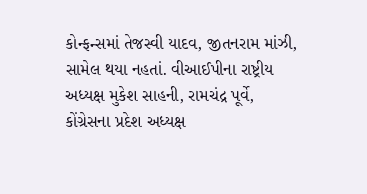કોન્ફન્સમાં તેજસ્વી યાદવ, જીતનરામ માંઝી, સામેલ થયા નહતાં. વીઆઈપીના રાષ્ટ્રીય અધ્યક્ષ મુકેશ સાહની, રામચંદ્ર પૂર્વે, કોંગ્રેસના પ્રદેશ અધ્યક્ષ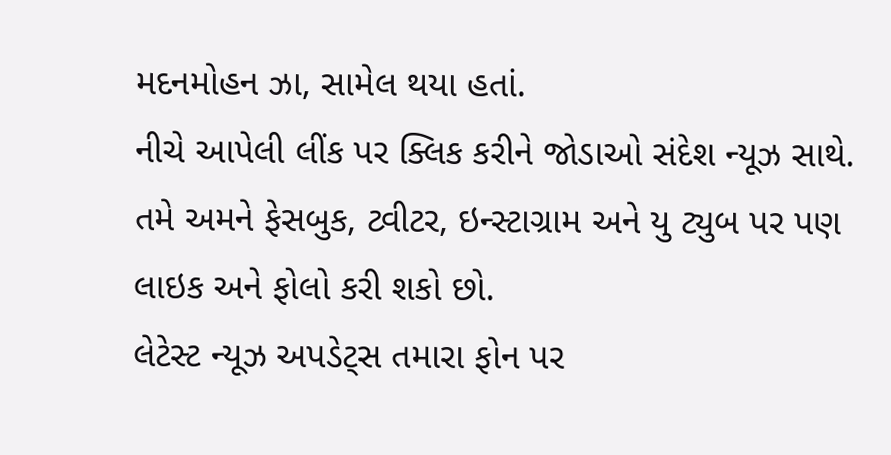મદનમોહન ઝા, સામેલ થયા હતાં.
નીચે આપેલી લીંક પર ક્લિક કરીને જોડાઓ સંદેશ ન્યૂઝ સાથે.
તમે અમને ફેસબુક, ટ્વીટર, ઇન્સ્ટાગ્રામ અને યુ ટ્યુબ પર પણ લાઇક અને ફોલો કરી શકો છો.
લેટેસ્ટ ન્યૂઝ અપડેટ્સ તમારા ફોન પર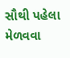સૌથી પહેલા મેળવવા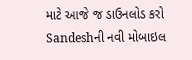માટે આજે જ ડાઉનલોડ કરો Sandeshની નવી મોબાઇલ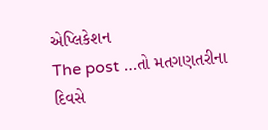એપ્લિકેશન
The post …તો મતગણતરીના દિવસે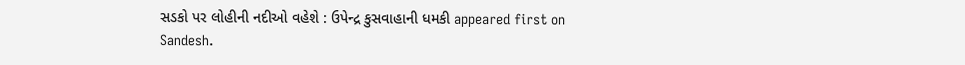સડકો પર લોહીની નદીઓ વહેશે : ઉપેન્દ્ર કુસવાહાની ધમકી appeared first on Sandesh.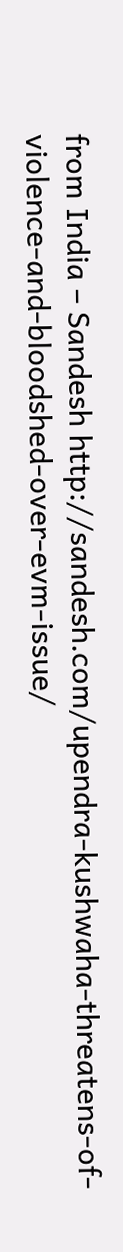from India – Sandesh http://sandesh.com/upendra-kushwaha-threatens-of-violence-and-bloodshed-over-evm-issue/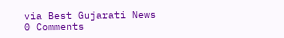via Best Gujarati News
0 Comments